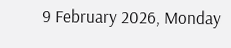9 February 2026, Monday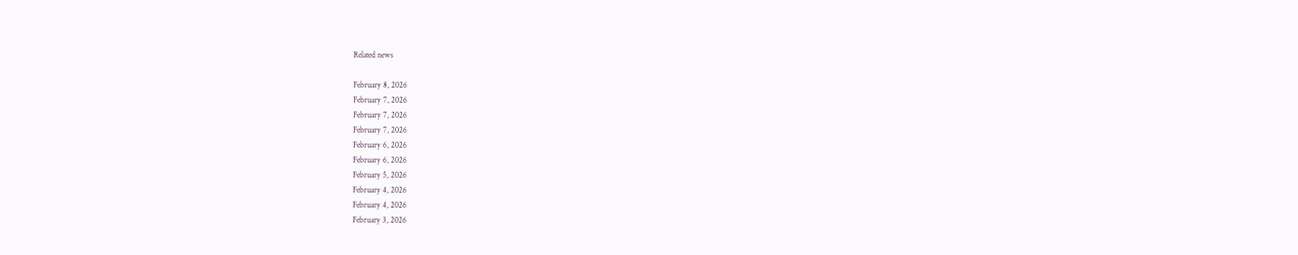Related news

February 8, 2026
February 7, 2026
February 7, 2026
February 7, 2026
February 6, 2026
February 6, 2026
February 5, 2026
February 4, 2026
February 4, 2026
February 3, 2026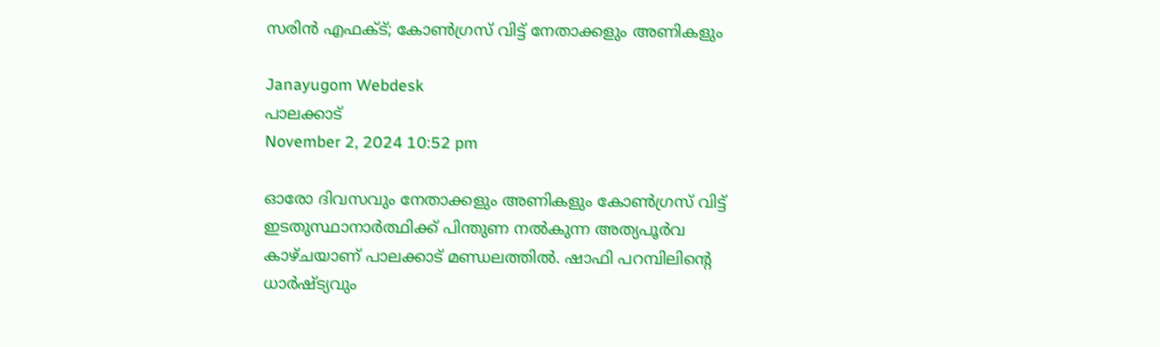സരിന്‍ എഫക്ട്; കോൺഗ്രസ് വിട്ട് നേതാക്കളും അണികളും

Janayugom Webdesk
പാലക്കാട്
November 2, 2024 10:52 pm

ഓരോ ദിവസവും നേതാക്കളും അണികളും കോൺഗ്രസ് വിട്ട് ഇടതുസ്ഥാനാർത്ഥിക്ക് പിന്തുണ നല്‍കുന്ന അത്യപൂര്‍വ കാഴ്ചയാണ് പാലക്കാട് മണ്ഡലത്തില്‍. ഷാഫി പറമ്പിലിന്റെ ധാര്‍ഷ്ട്യവും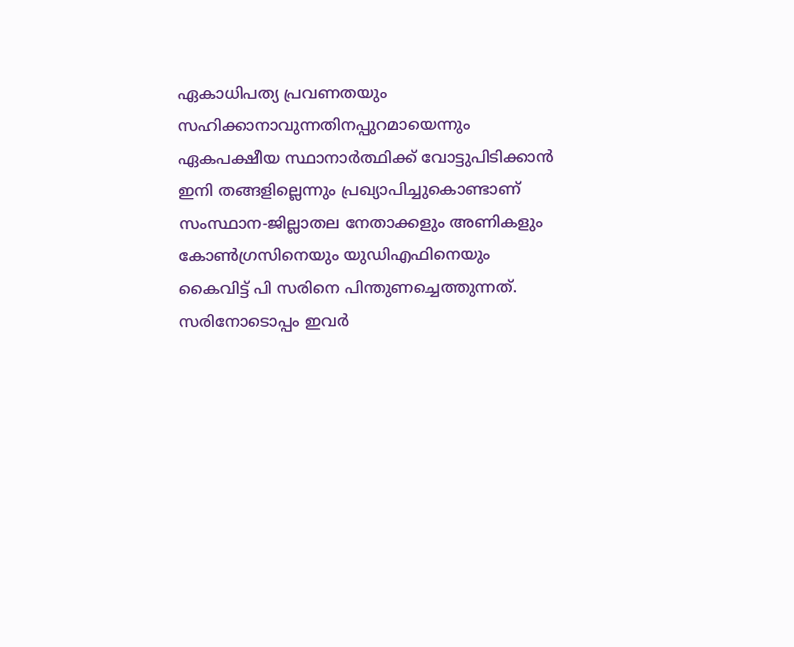ഏകാധിപത്യ പ്രവണതയും സഹിക്കാനാവുന്നതിനപ്പുറമായെന്നും ഏകപക്ഷീയ സ്ഥാനാര്‍ത്ഥിക്ക് വോട്ടുപിടിക്കാന്‍ ഇനി തങ്ങളില്ലെന്നും പ്രഖ്യാപിച്ചുകൊണ്ടാണ് സംസ്ഥാന‑ജില്ലാതല നേതാക്കളും അണികളും കോണ്‍ഗ്രസിനെയും യുഡിഎഫിനെയും കൈവിട്ട് പി സരിനെ പിന്തുണച്ചെത്തുന്നത്. സരിനോടൊപ്പം ഇവര്‍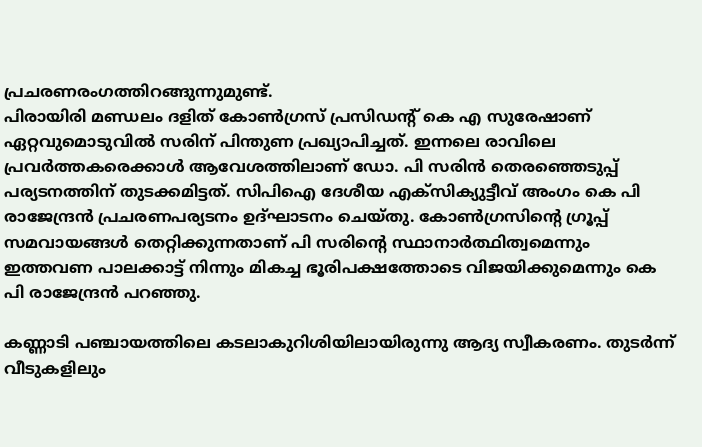പ്രചരണരംഗത്തിറങ്ങുന്നുമുണ്ട്.
പിരായിരി മണ്ഡലം ദളിത് കോണ്‍ഗ്രസ് പ്രസിഡന്റ് കെ എ സുരേഷാണ് ഏറ്റവുമൊടുവില്‍ സരിന് പിന്തുണ പ്രഖ്യാപിച്ചത്. ഇന്നലെ രാവിലെ പ്രവർത്തകരെക്കാൾ ആവേശത്തിലാണ് ഡോ. പി സരിൻ തെരഞ്ഞെടുപ്പ് പര്യടനത്തിന് തുടക്കമിട്ടത്. സിപിഐ ദേശീയ എക്സിക്യുട്ടീവ് അംഗം കെ പി രാജേന്ദ്രൻ പ്രചരണപര്യടനം ഉദ്ഘാടനം ചെയ്തു. കോൺഗ്രസിന്റെ ഗ്രൂപ്പ് സമവായങ്ങൾ തെറ്റിക്കുന്നതാണ് പി സരിന്റെ സ്ഥാനാർത്ഥിത്വമെന്നും ഇത്തവണ പാലക്കാട്ട് നിന്നും മികച്ച ഭൂരിപക്ഷത്തോടെ വിജയിക്കുമെന്നും കെ പി രാജേന്ദ്രൻ പറഞ്ഞു.

കണ്ണാടി പഞ്ചായത്തിലെ കടലാകുറിശിയിലായിരുന്നു ആദ്യ സ്വീകരണം. തുടർന്ന് വീടുകളിലും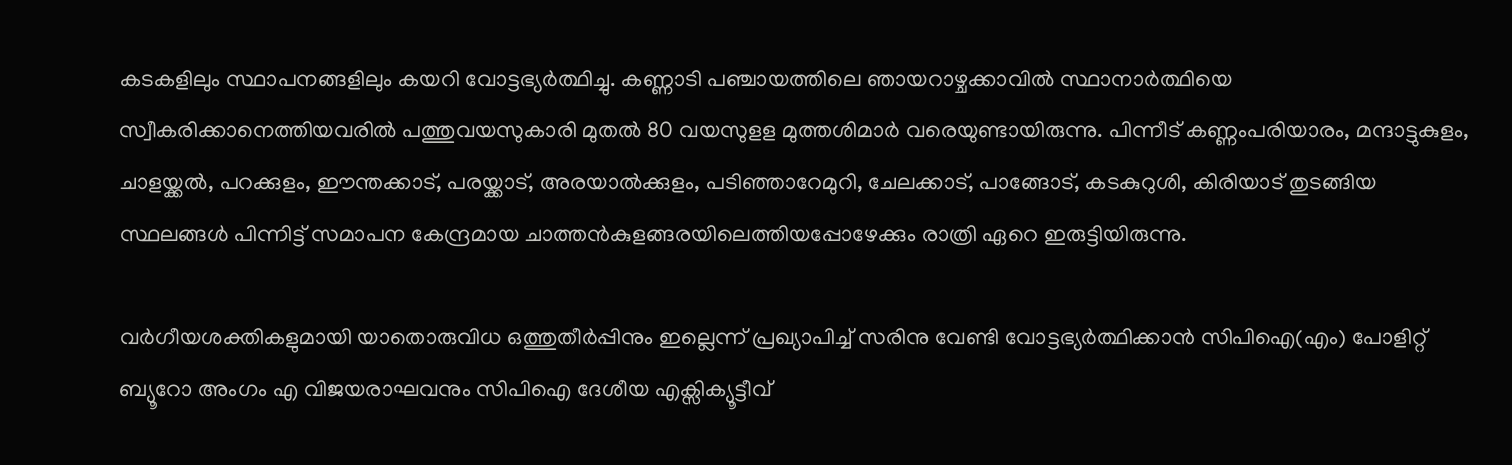കടകളിലും സ്ഥാപനങ്ങളിലും കയറി വോട്ടഭ്യർത്ഥിച്ചു. കണ്ണാടി പഞ്ചായത്തിലെ ഞായറാഴ്ചക്കാവിൽ സ്ഥാനാര്‍ത്ഥിയെ സ്വീകരിക്കാനെത്തിയവരിൽ പത്തുവയസുകാരി മുതൽ 80 വയസുളള മുത്തശിമാർ വരെയുണ്ടായിരുന്നു. പിന്നീട് കണ്ണംപരിയാരം, മന്ദാട്ടുകുളം, ചാളയ്ക്കൽ, പറക്കുളം, ഈന്തക്കാട്, പരയ്ക്കാട്, അരയാൽക്കുളം, പടിഞ്ഞാറേമുറി, ചേലക്കാട്, പാങ്ങോട്, കടകുറുശി, കിരിയാട് തുടങ്ങിയ സ്ഥലങ്ങള്‍ പിന്നിട്ട് സമാപന കേന്ദ്രമായ ചാത്തൻകുളങ്ങരയിലെത്തിയപ്പോഴേക്കും രാത്രി ഏറെ ഇരുട്ടിയിരുന്നു.

വർഗീയശക്തികളുമായി യാതൊരുവിധ ഒത്തുതീർപ്പിനും ഇല്ലെന്ന് പ്രഖ്യാപിച്ച് സരിനു വേണ്ടി വോട്ടഭ്യർത്ഥിക്കാൻ സിപിഐ(എം) പോളിറ്റ് ബ്യൂറോ അംഗം എ വിജയരാഘവനും സിപിഐ ദേശീയ എക്സിക്യൂട്ടീവ്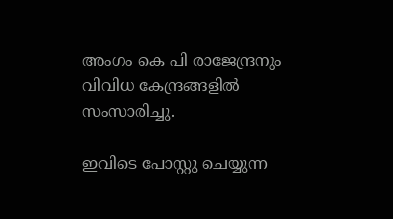അംഗം കെ പി രാജേന്ദ്രനും വിവിധ കേന്ദ്രങ്ങളിൽ സംസാരിച്ചു.

ഇവിടെ പോസ്റ്റു ചെയ്യുന്ന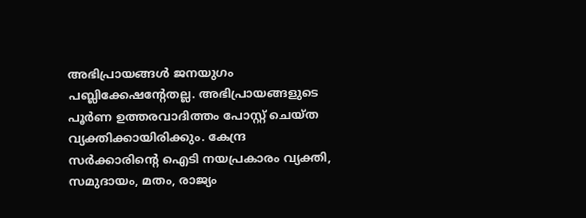അഭിപ്രായങ്ങള്‍ ജനയുഗം പബ്ലിക്കേഷന്റേതല്ല. അഭിപ്രായങ്ങളുടെ പൂര്‍ണ ഉത്തരവാദിത്തം പോസ്റ്റ് ചെയ്ത വ്യക്തിക്കായിരിക്കും. കേന്ദ്ര സര്‍ക്കാരിന്റെ ഐടി നയപ്രകാരം വ്യക്തി, സമുദായം, മതം, രാജ്യം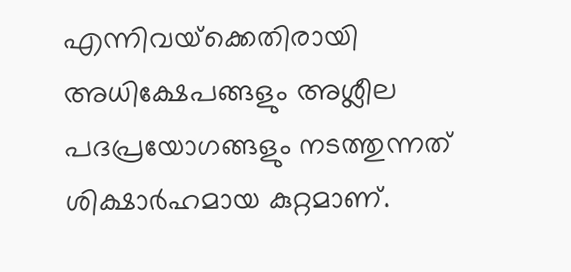എന്നിവയ്‌ക്കെതിരായി അധിക്ഷേപങ്ങളും അശ്ലീല പദപ്രയോഗങ്ങളും നടത്തുന്നത് ശിക്ഷാര്‍ഹമായ കുറ്റമാണ്.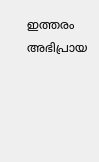ഇത്തരം അഭിപ്രായ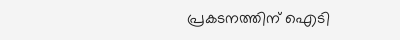പ്രകടനത്തിന് ഐടി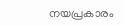നയപ്രകാരം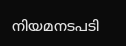നിയമനടപടി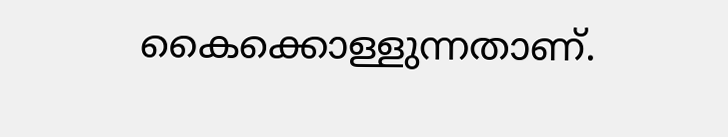കൈക്കൊള്ളുന്നതാണ്.